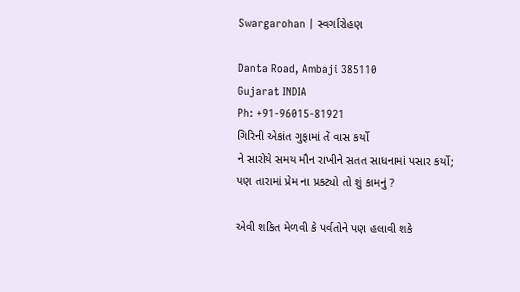Swargarohan | સ્વર્ગારોહણ

Danta Road, Ambaji 385110
Gujarat INDIA
Ph: +91-96015-81921
ગિરિની એકાંત ગુફામાં તેં વાસ કર્યો
ને સારોયે સમય મૌન રાખીને સતત સાધનામાં પસાર કર્યો;
પણ તારામાં પ્રેમ ના પ્રકટ્યો તો શું કામનું ?

એવી શકિત મેળવી કે પર્વતોને પણ હલાવી શકે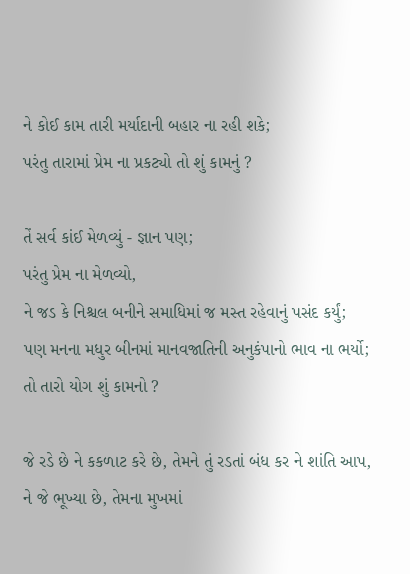ને કોઈ કામ તારી મર્યાદાની બહાર ના રહી શકે;
પરંતુ તારામાં પ્રેમ ના પ્રકટ્યો તો શું કામનું ?

તેં સર્વ કાંઈ મેળવ્યું - જ્ઞાન પણ;
પરંતુ પ્રેમ ના મેળવ્યો,
ને જડ કે નિશ્ચલ બનીને સમાધિમાં જ મસ્ત રહેવાનું પસંદ કર્યું;
પણ મનના મધુર બીનમાં માનવજાતિની અનુકંપાનો ભાવ ના ભર્યો;
તો તારો યોગ શું કામનો ?

જે રડે છે ને કકળાટ કરે છે, તેમને તું રડતાં બંધ કર ને શાંતિ આપ,
ને જે ભૂખ્યા છે, તેમના મુખમાં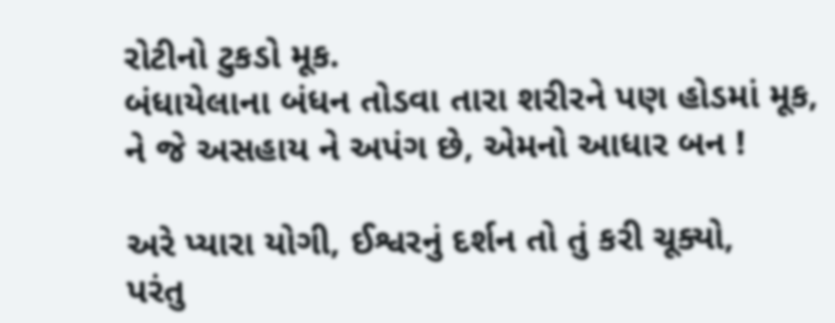રોટીનો ટુકડો મૂક.
બંધાયેલાના બંધન તોડવા તારા શરીરને પણ હોડમાં મૂક,
ને જે અસહાય ને અપંગ છે, એમનો આધાર બન !

અરે પ્યારા યોગી, ઈશ્વરનું દર્શન તો તું કરી ચૂક્યો,
પરંતુ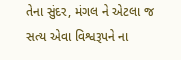તેના સુંદર, મંગલ ને એટલા જ સત્ય એવા વિશ્વરૂપને ના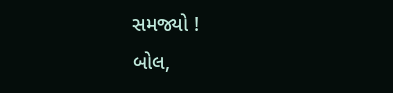સમજ્યો !
બોલ,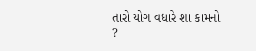તારો યોગ વધારે શા કામનો ?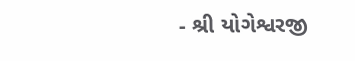- શ્રી યોગેશ્વરજી